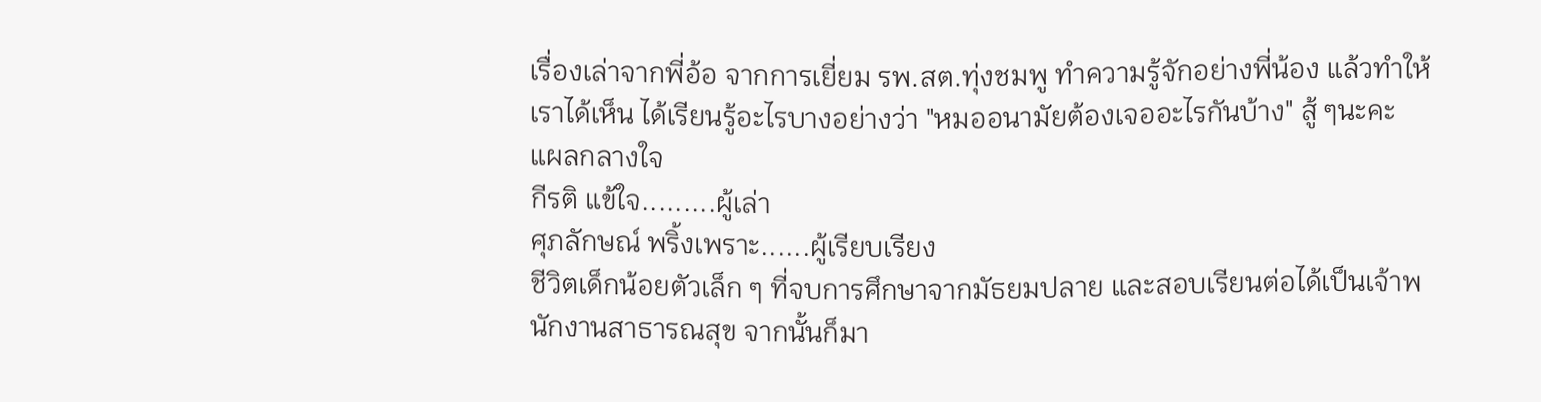เรื่องเล่าจากพี่อ้อ จากการเยี่ยม รพ.สต.ทุ่งชมพู ทำความรู้จักอย่างพี่น้อง แล้วทำให้เราได้เห็น ได้เรียนรู้อะไรบางอย่างว่า "หมออนามัยต้องเจออะไรกันบ้าง" สู้ ๆนะคะ
แผลกลางใจ
กีรติ แข้ใจ.........ผู้เล่า
ศุภลักษณ์ พริ้งเพราะ......ผู้เรียบเรียง
ชีวิตเด็กน้อยตัวเล็ก ๆ ที่จบการศึกษาจากมัธยมปลาย และสอบเรียนต่อได้เป็นเจ้าพนักงานสาธารณสุข จากนั้นก็มา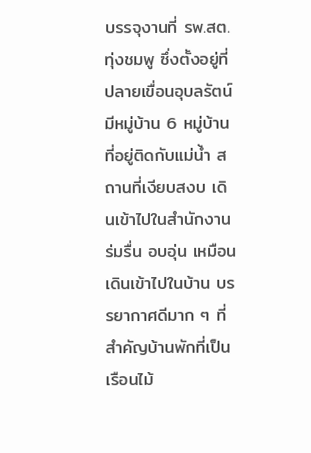บรรจุงานที่ รพ.สต. ทุ่งชมพู ซึ่งตั้งอยู่ที่ปลายเขื่อนอุบลรัตน์ มีหมู่บ้าน 6 หมู่บ้านที่อยู่ติดกับแม่น้ำ สถานที่เงียบสงบ เดินเข้าไปในสำนักงาน ร่มรื่น อบอุ่น เหมือนเดินเข้าไปในบ้าน บรรยากาศดีมาก ๆ ที่สำคัญบ้านพักที่เป็นเรือนไม้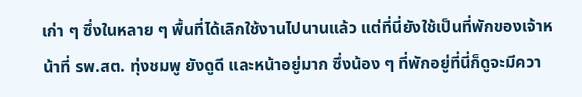เก่า ๆ ซึ่งในหลาย ๆ พื้นที่ได้เลิกใช้งานไปนานแล้ว แต่ที่นี่ยังใช้เป็นที่พักของเจ้าหน้าที่ รพ.สต. ทุ่งชมพู ยังดูดี และหน้าอยู่มาก ซึ่งน้อง ๆ ที่พักอยู่ที่นี่ก็ดูจะมีควา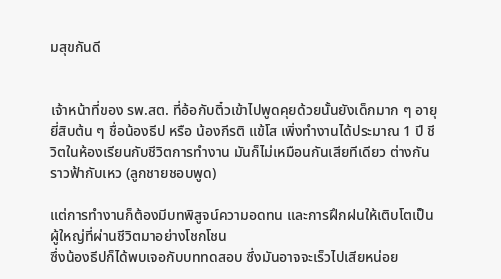มสุขกันดี


เจ้าหน้าที่ของ รพ.สต. ที่อ้อกับติ๋วเข้าไปพูดคุยด้วยนั้นยังเด็กมาก ๆ อายุยี่สิบต้น ๆ ชื่อน้องธีป หรือ น้องกีรติ แข้โส เพิ่งทำงานได้ประมาณ 1 ปี ชีวิตในห้องเรียนกับชีวิตการทำงาน มันก็ไม่เหมือนกันเสียทีเดียว ต่างกันราวฟ้ากับเหว (ลูกชายชอบพูด)

แต่การทำงานก็ต้องมีบทพิสูจน์ความอดทน และการฝึกฝนให้เติบโตเป็นผู้ใหญ่ที่ผ่านชีวิตมาอย่างโชกโชน
ซึ่งน้องธีปก็ได้พบเจอกับบททดสอบ ซึ่งมันอาจจะเร็วไปเสียหน่อย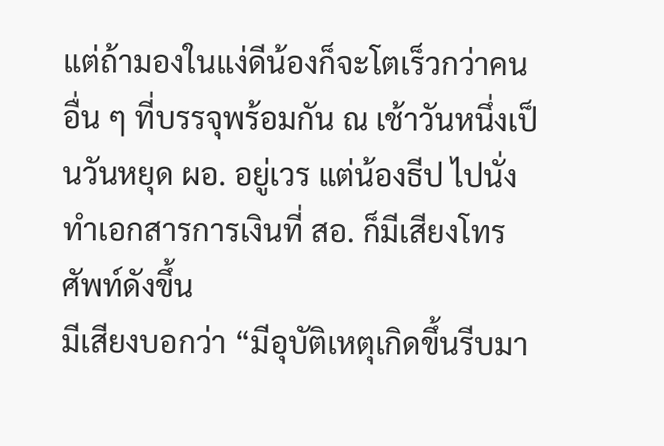แต่ถ้ามองในแง่ดีน้องก็จะโตเร็วกว่าคนอื่น ๆ ที่บรรจุพร้อมกัน ณ เช้าวันหนึ่งเป็นวันหยุด ผอ. อยู่เวร แต่น้องธีป ไปนั่งทำเอกสารการเงินที่ สอ. ก็มีเสียงโทรศัพท์ดังขึ้น
มีเสียงบอกว่า “มีอุบัติเหตุเกิดขึ้นรีบมา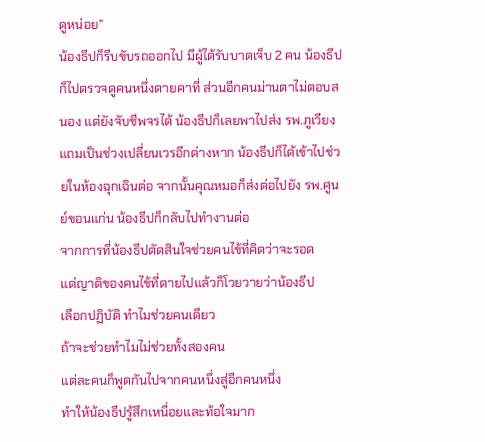ดูหน่อย”
น้องธีปก็รีบขับรถออกไป มีผู้ได้รับบาดเจ็บ 2 คน น้องธีปก็ไปตรวจดูคนหนึ่งตายคาที่ ส่วนอีกคนม่านตาไม่ตอบสนอง แต่ยังจับชีพจรได้ น้องธีปก็เลยพาไปส่ง รพ.ภูเวียง แถมเป็นช่วงเปลี่ยนเวรอีกต่างหาก น้องธีปก็ได้เข้าไปช่วยในห้องฉุกเฉินต่อ จากนั้นคุณหมอก็ส่งต่อไปยัง รพ.ศูนย์ขอนแก่น น้องธีปก็กลับไปทำงานต่อ
จากการที่น้องธีปตัดสินใจช่วยคนไข้ที่คิดว่าจะรอด
แต่ญาติของคนไข้ที่ตายไปแล้วก็โวยวายว่าน้องธีป
เลือกปฏิบัติ ทำไมช่วยคนเดียว
ถ้าจะช่วยทำไมไม่ช่วยทั้งสองคน
แต่ละคนก็พูดกันไปจากคนหนึ่งสู่อีกคนหนึ่ง
ทำให้น้องธีปรู้สึกเหนื่อยและท้อใจมาก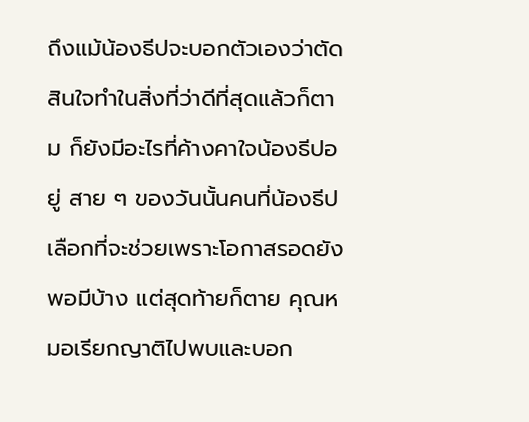ถึงแม้น้องธีปจะบอกตัวเองว่าตัดสินใจทำในสิ่งที่ว่าดีที่สุดแล้วก็ตาม ก็ยังมีอะไรที่ค้างคาใจน้องธีปอยู่ สาย ๆ ของวันนั้นคนที่น้องธีปเลือกที่จะช่วยเพราะโอกาสรอดยังพอมีบ้าง แต่สุดท้ายก็ตาย คุณหมอเรียกญาติไปพบและบอก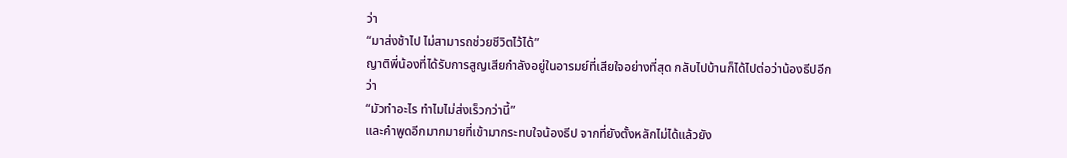ว่า
“มาส่งช้าไป ไม่สามารถช่วยชีวิตไว้ได้”
ญาติพี่น้องที่ได้รับการสูญเสียกำลังอยู่ในอารมย์ที่เสียใจอย่างที่สุด กลับไปบ้านก็ได้ไปต่อว่าน้องธีปอีกว่า
“มัวทำอะไร ทำไมไม่ส่งเร็วกว่านี้”
และคำพูดอีกมากมายที่เข้ามากระทบใจน้องธีป จากที่ยังตั้งหลักไม่ได้แล้วยัง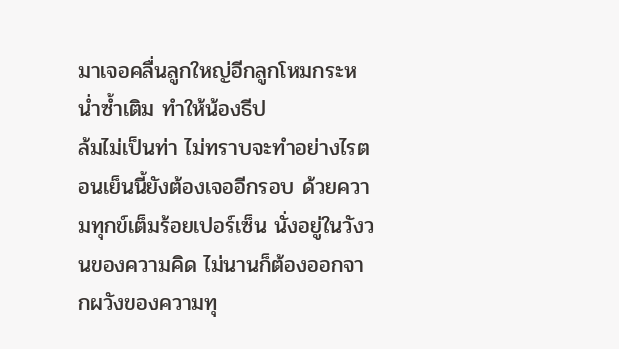มาเจอคลื่นลูกใหญ่อีกลูกโหมกระหน่ำซ้ำเติม ทำให้น้องธีป
ล้มไม่เป็นท่า ไม่ทราบจะทำอย่างไรตอนเย็นนี้ยังต้องเจออีกรอบ ด้วยความทุกข์เต็มร้อยเปอร์เซ็น นั่งอยู่ในวังวนของความคิด ไม่นานก็ต้องออกจากผวังของความทุ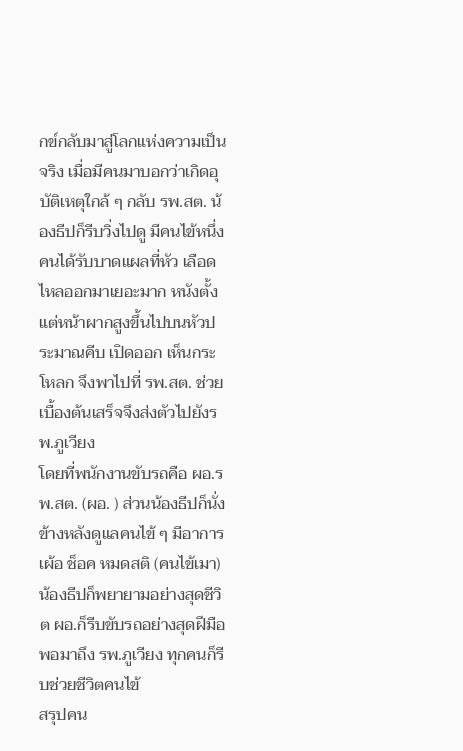กข์กลับมาสู่โลกแห่งความเป็นจริง เมื่อมีคนมาบอกว่าเกิดอุบัติเหตุใกล้ ๆ กลับ รพ.สต. น้องธีปก็รีบวิ่งไปดู มีคนไข้หนึ่งคนได้รับบาดแผลที่หัว เลือดไหลออกมาเยอะมาก หนังตั้งแต่หน้าผากสูงขึ้นไปบนหัวประมาณคีบ เปิดออก เห็นกระโหลก จึงพาไปที่ รพ.สต. ช่วยเบื้องต้นเสร็จจึงส่งตัวไปยังรพ.ภูเวียง
โดยที่พนักงานขับรถคือ ผอ.รพ.สต. (ผอ. ) ส่วนน้องธีปก็นั่งข้างหลังดูแลคนไข้ ๆ มีอาการเผ้อ ช็อค หมดสติ (คนไข้เมา)
น้องธีปก็พยายามอย่างสุดชีวิต ผอ.ก็รีบขับรถอย่างสุดฝีมือ พอมาถึง รพ.ภูเวียง ทุกคนก็รีบช่วยชีวิตคนไข้
สรุปคน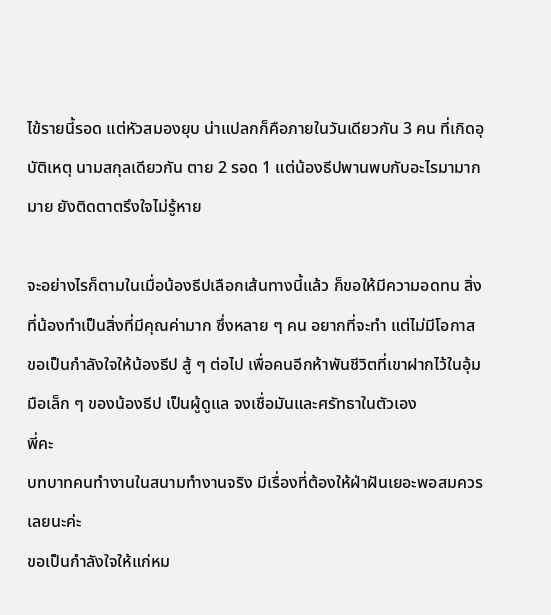ไข้รายนี้รอด แต่หัวสมองยุบ น่าแปลกก็คือภายในวันเดียวกัน 3 คน ที่เกิดอุบัติเหตุ นามสกุลเดียวกัน ตาย 2 รอด 1 แต่น้องธีปพานพบกับอะไรมามากมาย ยังติดตาตรึงใจไม่รู้หาย

จะอย่างไรก็ตามในเมื่อน้องธีปเลือกเส้นทางนี้แล้ว ก็ขอให้มีความอดทน สิ่งที่น้องทำเป็นสิ่งที่มีคุณค่ามาก ซึ่งหลาย ๆ คน อยากที่จะทำ แต่ไม่มีโอกาส ขอเป็นกำลังใจให้น้องธีป สู้ ๆ ต่อไป เพื่อคนอีกห้าพันชีวิตที่เขาฝากไว้ในอุ้มมือเล็ก ๆ ของน้องธีป เป็นผู้ดูแล จงเชื่อมันและศรัทธาในตัวเอง
พี่คะ
บทบาทคนทำงานในสนามทำงานจริง มีเรื่องที่ต้องให้ฝ่าฝันเยอะพอสมควรเลยนะค่ะ
ขอเป็นกำลังใจให้แก่หม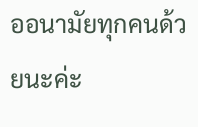ออนามัยทุกคนด้วยนะค่ะ